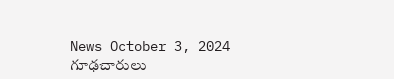News October 3, 2024
గూఢచారులు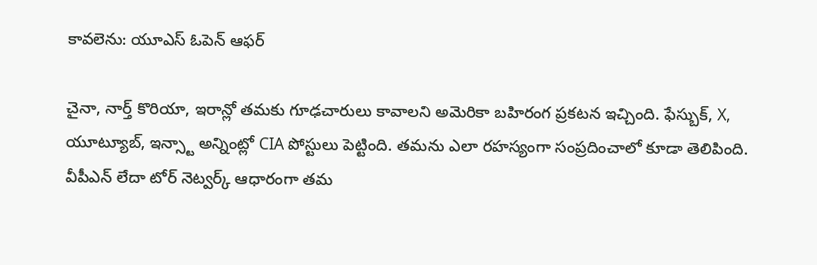కావలెను: యూఎస్ ఓపెన్ ఆఫర్

చైనా, నార్త్ కొరియా, ఇరాన్లో తమకు గూఢచారులు కావాలని అమెరికా బహిరంగ ప్రకటన ఇచ్చింది. ఫేస్బుక్, X, యూట్యూబ్, ఇన్స్టా అన్నింట్లో CIA పోస్టులు పెట్టింది. తమను ఎలా రహస్యంగా సంప్రదించాలో కూడా తెలిపింది. వీపీఎన్ లేదా టోర్ నెట్వర్క్ ఆధారంగా తమ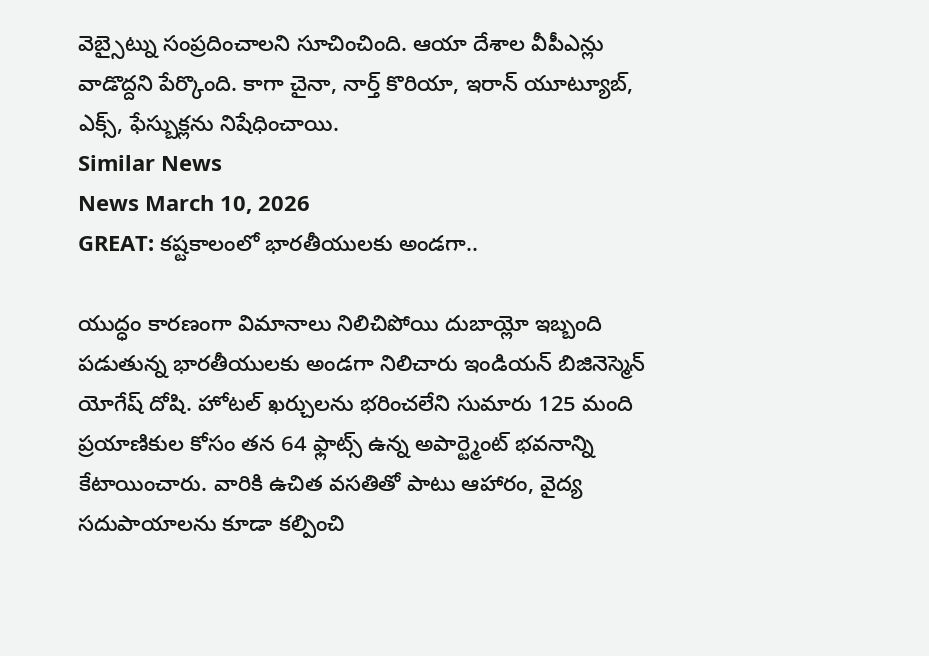వెబ్సైట్ను సంప్రదించాలని సూచించింది. ఆయా దేశాల వీపీఎన్లు వాడొద్దని పేర్కొంది. కాగా చైనా, నార్త్ కొరియా, ఇరాన్ యూట్యూబ్, ఎక్స్, ఫేస్బుక్లను నిషేధించాయి.
Similar News
News March 10, 2026
GREAT: కష్టకాలంలో భారతీయులకు అండగా..

యుద్ధం కారణంగా విమానాలు నిలిచిపోయి దుబాయ్లో ఇబ్బంది పడుతున్న భారతీయులకు అండగా నిలిచారు ఇండియన్ బిజినెస్మెన్ యోగేష్ దోషి. హోటల్ ఖర్చులను భరించలేని సుమారు 125 మంది ప్రయాణికుల కోసం తన 64 ఫ్లాట్స్ ఉన్న అపార్ట్మెంట్ భవనాన్ని కేటాయించారు. వారికి ఉచిత వసతితో పాటు ఆహారం, వైద్య సదుపాయాలను కూడా కల్పించి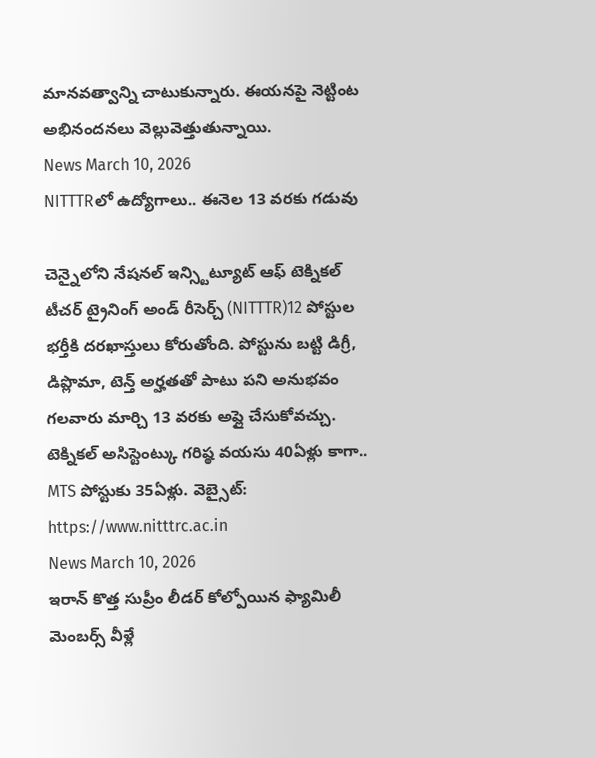మానవత్వాన్ని చాటుకున్నారు. ఈయనపై నెట్టింట అభినందనలు వెల్లువెత్తుతున్నాయి.
News March 10, 2026
NITTTRలో ఉద్యోగాలు.. ఈనెల 13 వరకు గడువు

చెన్నైలోని నేషనల్ ఇన్స్టిట్యూట్ ఆఫ్ టెక్నికల్ టీచర్ ట్రైనింగ్ అండ్ రీసెర్చ్ (NITTTR)12 పోస్టుల భర్తీకి దరఖాస్తులు కోరుతోంది. పోస్టును బట్టి డిగ్రీ, డిప్లొమా, టెన్త్ అర్హతతో పాటు పని అనుభవం గలవారు మార్చి 13 వరకు అప్లై చేసుకోవచ్చు. టెక్నికల్ అసిస్టెంట్కు గరిష్ఠ వయసు 40ఏళ్లు కాగా.. MTS పోస్టుకు 35ఏళ్లు. వెబ్సైట్: https://www.nitttrc.ac.in
News March 10, 2026
ఇరాన్ కొత్త సుప్రీం లీడర్ కోల్పోయిన ఫ్యామిలీ మెంబర్స్ వీళ్లే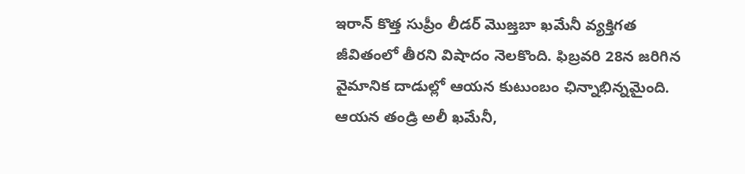ఇరాన్ కొత్త సుప్రీం లీడర్ మొజ్తబా ఖమేనీ వ్యక్తిగత జీవితంలో తీరని విషాదం నెలకొంది. ఫిబ్రవరి 28న జరిగిన వైమానిక దాడుల్లో ఆయన కుటుంబం ఛిన్నాభిన్నమైంది. ఆయన తండ్రి అలీ ఖమేనీ,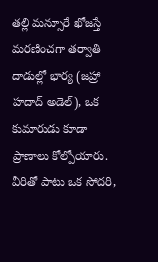తల్లి మన్సూరే ఖోజస్తే మరణించగా తర్వాతి దాడుల్లో భార్య (జహ్రా హదాద్ అడెల్), ఒక కుమారుడు కూడా ప్రాణాలు కోల్పోయారు. వీరితో పాటు ఒక సోదరి,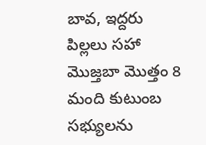బావ, ఇద్దరు పిల్లలు సహా మొజ్తబా మొత్తం 8 మంది కుటుంబ సభ్యులను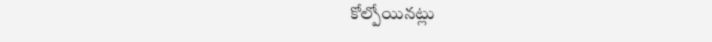కోల్పోయినట్లు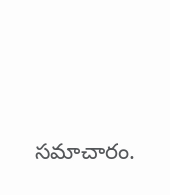సమాచారం.